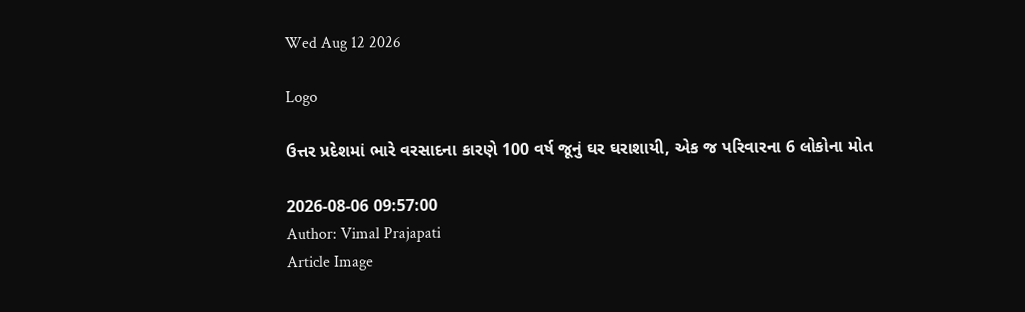Wed Aug 12 2026

Logo

ઉત્તર પ્રદેશમાં ભારે વરસાદના કારણે 100 વર્ષ જૂનું ઘર ઘરાશાયી, એક જ પરિવારના 6 લોકોના મોત

2026-08-06 09:57:00
Author: Vimal Prajapati
Article Image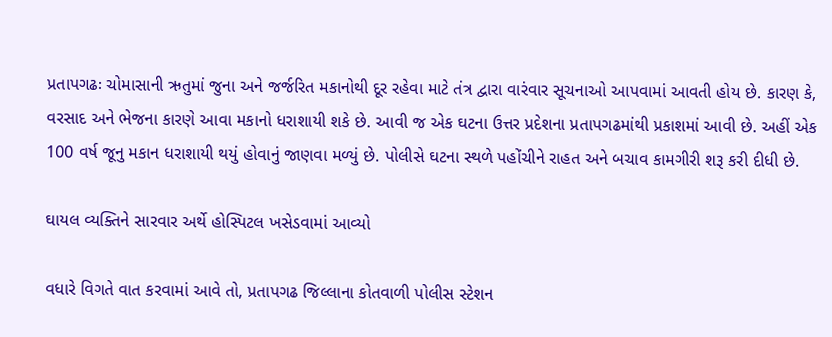પ્રતાપગઢઃ ચોમાસાની ઋતુમાં જુના અને જર્જરિત મકાનોથી દૂર રહેવા માટે તંત્ર દ્વારા વારંવાર સૂચનાઓ આપવામાં આવતી હોય છે. કારણ કે, વરસાદ અને ભેજના કારણે આવા મકાનો ધરાશાયી શકે છે. આવી જ એક ઘટના ઉત્તર પ્રદેશના પ્રતાપગઢમાંથી પ્રકાશમાં આવી છે. અહીં એક 100 વર્ષ જૂનુ મકાન ધરાશાયી થયું હોવાનું જાણવા મળ્યું છે. પોલીસે ઘટના સ્થળે પહોંચીને રાહત અને બચાવ કામગીરી શરૂ કરી દીધી છે.

ઘાયલ વ્યક્તિને સારવાર અર્થે હોસ્પિટલ ખસેડવામાં આવ્યો

વધારે વિગતે વાત કરવામાં આવે તો, પ્રતાપગઢ જિલ્લાના કોતવાળી પોલીસ સ્ટેશન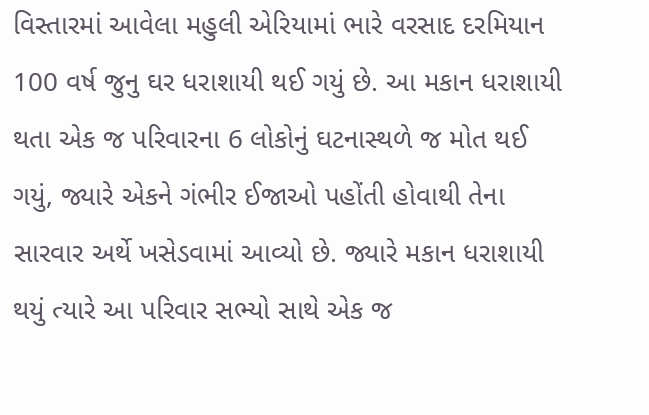વિસ્તારમાં આવેલા મહુલી એરિયામાં ભારે વરસાદ દરમિયાન 100 વર્ષ જુનુ ઘર ધરાશાયી થઈ ગયું છે. આ મકાન ધરાશાયી થતા એક જ પરિવારના 6 લોકોનું ઘટનાસ્થળે જ મોત થઈ ગયું, જ્યારે એકને ગંભીર ઈજાઓ પહોંતી હોવાથી તેના સારવાર અર્થે ખસેડવામાં આવ્યો છે. જ્યારે મકાન ધરાશાયી થયું ત્યારે આ પરિવાર સભ્યો સાથે એક જ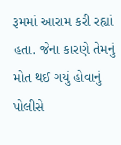રૂમમાં આરામ કરી રહ્યાં હતા. જેના કારણે તેમનું મોત થઈ ગયું હોવાનું પોલીસે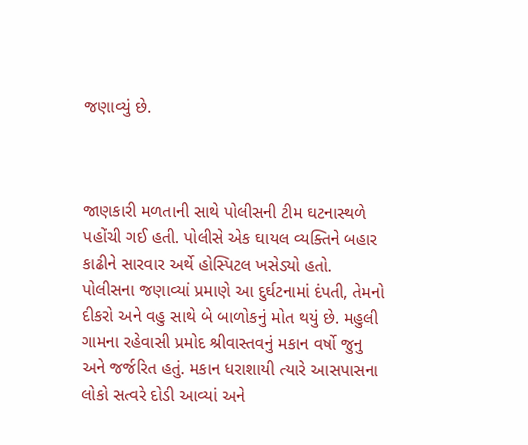જણાવ્યું છે.



જાણકારી મળતાની સાથે પોલીસની ટીમ ઘટનાસ્થળે પહોંચી ગઈ હતી. પોલીસે એક ઘાયલ વ્યક્તિને બહાર કાઢીને સારવાર અર્થે હોસ્પિટલ ખસેડ્યો હતો. પોલીસના જણાવ્યાં પ્રમાણે આ દુર્ઘટનામાં દંપતી, તેમનો દીકરો અને વહુ સાથે બે બાળોકનું મોત થયું છે. મહુલી ગામના રહેવાસી પ્રમોદ શ્રીવાસ્તવનું મકાન વર્ષો જુનુ અને જર્જરિત હતું. મકાન ધરાશાયી ત્યારે આસપાસના લોકો સત્વરે દોડી આવ્યાં અને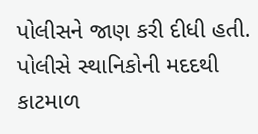પોલીસને જાણ કરી દીધી હતી. પોલીસે સ્થાનિકોની મદદથી કાટમાળ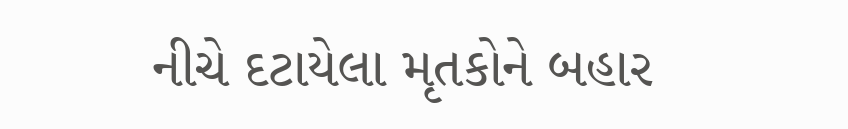નીચે દટાયેલા મૃતકોને બહાર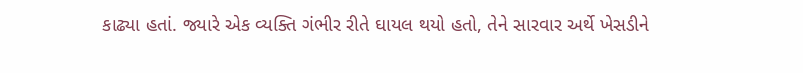કાઢ્યા હતાં. જ્યારે એક વ્યક્તિ ગંભીર રીતે ઘાયલ થયો હતો, તેને સારવાર અર્થે ખેસડીને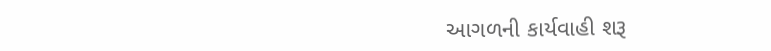આગળની કાર્યવાહી શરૂ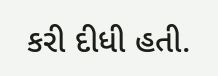કરી દીધી હતી.